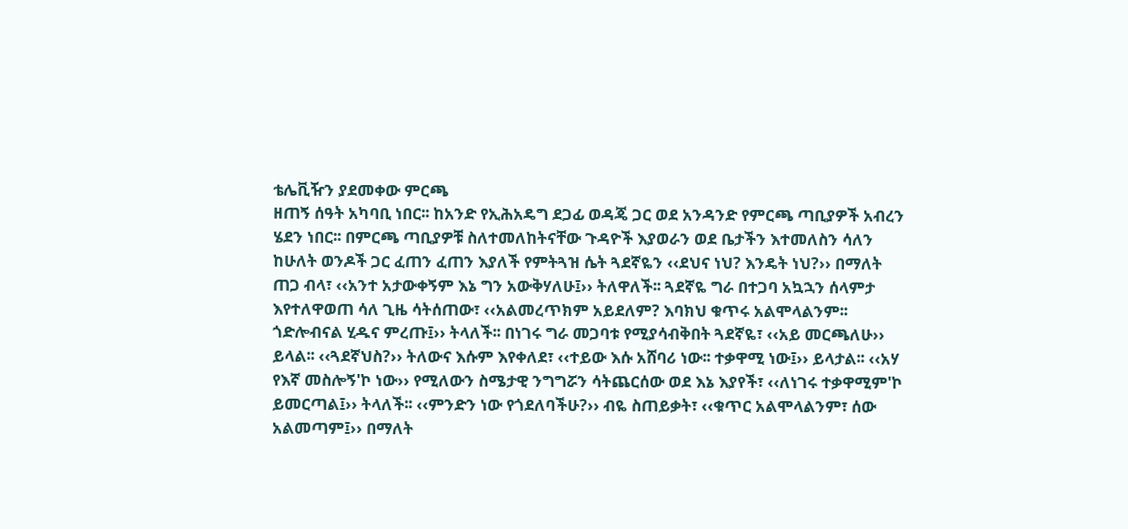ቴሌቪዥን ያደመቀው ምርጫ
ዘጠኝ ሰዓት አካባቢ ነበር፡፡ ከአንድ የኢሕአዴግ ደጋፊ ወዳጄ ጋር ወደ አንዳንድ የምርጫ ጣቢያዎች አብረን ሄደን ነበር፡፡ በምርጫ ጣቢያዎቹ ስለተመለከትናቸው ጉዳዮች እያወራን ወደ ቤታችን እተመለስን ሳለን ከሁለት ወንዶች ጋር ፈጠን ፈጠን እያለች የምትጓዝ ሴት ጓደኛዬን ‹‹ደህና ነህ? እንዴት ነህ?›› በማለት ጠጋ ብላ፣ ‹‹አንተ አታውቀኝም እኔ ግን አውቅሃለሁ፤›› ትለዋለች፡፡ ጓደኛዬ ግራ በተጋባ አኳኋን ሰላምታ እየተለዋወጠ ሳለ ጊዜ ሳትሰጠው፣ ‹‹አልመረጥክም አይደለም? እባክህ ቁጥሩ አልሞላልንም፡፡ ጎድሎብናል ሂዱና ምረጡ፤›› ትላለች፡፡ በነገሩ ግራ መጋባቱ የሚያሳብቅበት ጓደኛዬ፣ ‹‹አይ መርጫለሁ›› ይላል፡፡ ‹‹ጓደኛህስ?›› ትለውና እሱም እየቀለደ፣ ‹‹ተይው እሱ አሸባሪ ነው፡፡ ተቃዋሚ ነው፤›› ይላታል፡፡ ‹‹አሃ የእኛ መስሎኝ'ኮ ነው›› የሚለውን ስሜታዊ ንግግሯን ሳትጨርሰው ወደ እኔ እያየች፣ ‹‹ለነገሩ ተቃዋሚም'ኮ ይመርጣል፤›› ትላለች፡፡ ‹‹ምንድን ነው የጎደለባችሁ?›› ብዬ ስጠይቃት፣ ‹‹ቁጥር አልሞላልንም፣ ሰው አልመጣም፤›› በማለት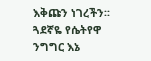እቅጩን ነገረችን፡፡ ጓደኛዬ የሴትየዋ ንግግር እኔ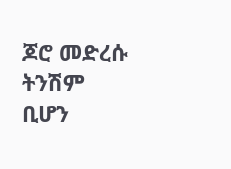ጆሮ መድረሱ ትንሽም ቢሆን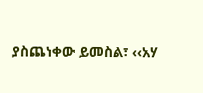ያስጨነቀው ይመስል፣ ‹‹አሃ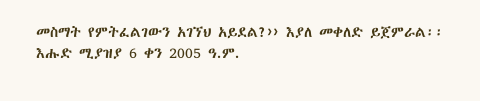መስማት የምትፈልገውን አገኘህ አይደል?›› እያለ መቀለድ ይጀምራል፡፡ እሑድ ሚያዝያ 6 ቀን 2005 ዓ.ም.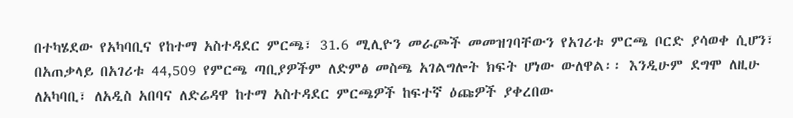በተካሄደው የአካባቢና የከተማ አስተዳደር ምርጫ፣ 31.6 ሚሊዮን መራጮች መመዝገባቸውን የአገሪቱ ምርጫ ቦርድ ያሳወቀ ሲሆን፣ በአጠቃላይ በአገሪቱ 44,509 የምርጫ ጣቢያዎችም ለድምፅ መስጫ አገልግሎት ክፍት ሆነው ውለዋል፡፡ እንዲሁም ደግሞ ለዚሁ ለአካባቢ፣ ለአዲስ አበባና ለድሬዳዋ ከተማ አስተዳደር ምርጫዎች ከፍተኛ ዕጩዎች ያቀረበው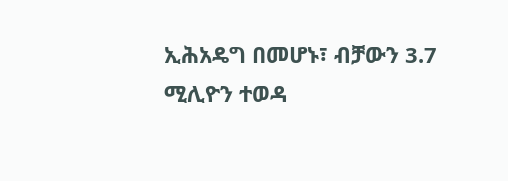ኢሕአዴግ በመሆኑ፣ ብቻውን 3.7 ሚሊዮን ተወዳ